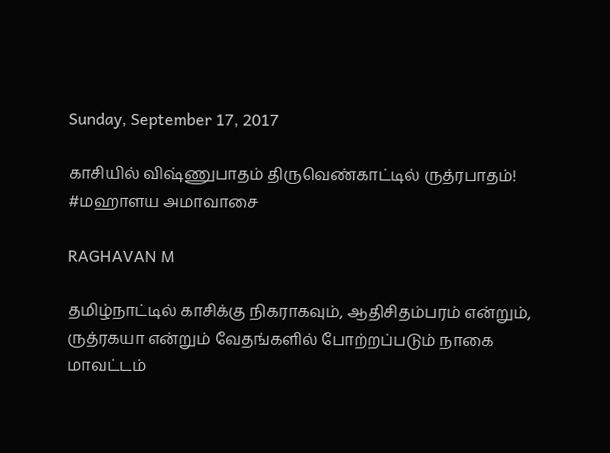Sunday, September 17, 2017

காசியில் விஷ்ணுபாதம் திருவெண்காட்டில் ருத்ரபாதம்! #மஹாளய அமாவாசை

RAGHAVAN M

தமிழ்நாட்டில் காசிக்கு நிகராகவும், ஆதிசிதம்பரம் என்றும், ருத்ரகயா என்றும் வேதங்களில் போற்றப்படும் நாகை மாவட்டம்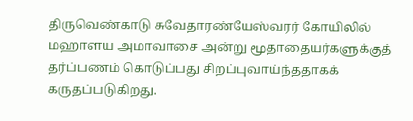திருவெண்காடு சுவேதாரண்யேஸ்வரர் கோயிலில் மஹாளய அமாவாசை அன்று மூதாதையர்களுக்குத் தர்ப்பணம் கொடுப்பது சிறப்புவாய்ந்ததாகக் கருதப்படுகிறது.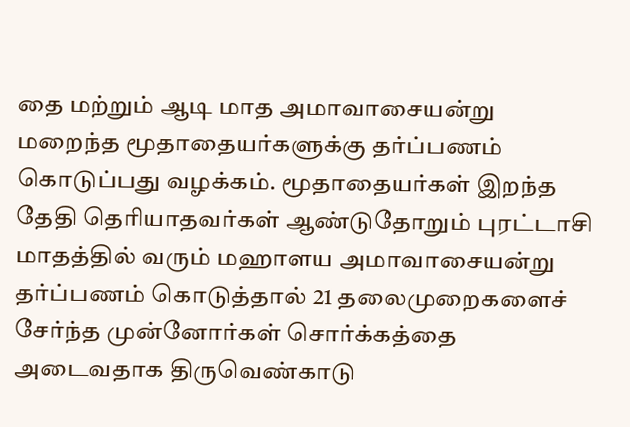தை மற்றும் ஆடி மாத அமாவாசையன்று மறைந்த மூதாதையர்களுக்கு தர்ப்பணம் கொடுப்பது வழக்கம். மூதாதையர்கள் இறந்த தேதி தெரியாதவர்கள் ஆண்டுதோறும் புரட்டாசி மாதத்தில் வரும் மஹாளய அமாவாசையன்று தர்ப்பணம் கொடுத்தால் 21 தலைமுறைகளைச் சேர்ந்த முன்னோர்கள் சொர்க்கத்தை அடைவதாக திருவெண்காடு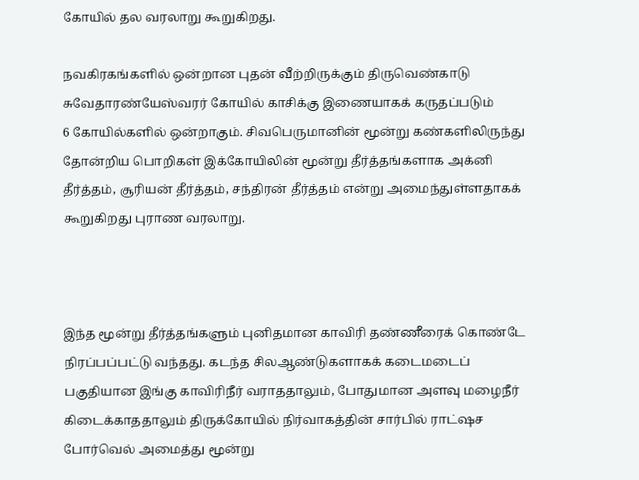கோயில் தல வரலாறு கூறுகிறது.

நவகிரகங்களில் ஒன்றான புதன் வீற்றிருக்கும் திருவெண்காடு சுவேதாரண்யேஸ்வரர் கோயில் காசிக்கு இணையாகக் கருதப்படும்
6 கோயில்களில் ஒன்றாகும். சிவபெருமானின் மூன்று கண்களிலிருந்து தோன்றிய பொறிகள் இக்கோயிலின் மூன்று தீர்த்தங்களாக அக்னி தீர்த்தம், சூரியன் தீர்த்தம், சந்திரன் தீர்த்தம் என்று அமைந்துள்ளதாகக் கூறுகிறது புராண வரலாறு.



இந்த மூன்று தீர்த்தங்களும் புனிதமான காவிரி தண்ணீரைக் கொண்டே நிரப்பப்பட்டு வந்தது. கடந்த சிலஆண்டுகளாகக் கடைமடைப் பகுதியான இங்கு காவிரிநீர் வராததாலும், போதுமான அளவு மழைநீர் கிடைக்காததாலும் திருக்கோயில் நிர்வாகத்தின் சார்பில் ராட்ஷச போர்வெல் அமைத்து மூன்று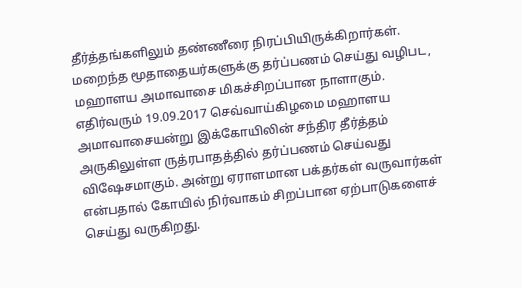தீர்த்தங்களிலும் தண்ணீரை நிரப்பியிருக்கிறார்கள். மறைந்த மூதாதையர்களுக்கு தர்ப்பணம் செய்து வழிபட, மஹாளய அமாவாசை மிகச்சிறப்பான நாளாகும். எதிர்வரும் 19.09.2017 செவ்வாய்கிழமை மஹாளய அமாவாசையன்று இக்கோயிலின் சந்திர தீர்த்தம் அருகிலுள்ள ருத்ரபாதத்தில் தர்ப்பணம் செய்வது விஷேசமாகும். அன்று ஏராளமான பக்தர்கள் வருவார்கள் என்பதால் கோயில் நிர்வாகம் சிறப்பான ஏற்பாடுகளைச் செய்து வருகிறது.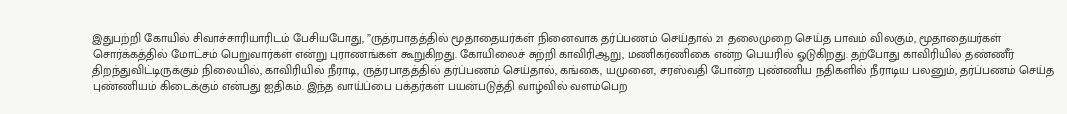இதுபற்றி கோயில் சிவாச்சாரியாரிடம் பேசியபோது, ”ருத்ரபாதத்தில் மூதாதையர்கள் நினைவாக தர்ப்பணம் செய்தால் 21 தலைமுறை செய்த பாவம் விலகும், மூதாதையர்கள் சொர்க்கத்தில் மோட்சம் பெறுவார்கள் என்று புராணங்கள் கூறுகிறது. கோயிலைச் சுற்றி காவிரிஆறு, மணிகர்ணிகை என்ற பெயரில் ஓடுகிறது. தற்போது காவிரியில் தண்ணீர் திறந்துவிட்டிருக்கும் நிலையில், காவிரியில் நீராடி, ருத்ரபாதத்தில் தர்ப்பணம் செய்தால், கங்கை, யமுனை, சரஸ்வதி போன்ற புண்ணிய நதிகளில் நீராடிய பலனும், தர்ப்பணம் செய்த புண்ணியம் கிடைக்கும் என்பது ஐதிகம். இந்த வாய்ப்பை பக்தர்கள் பயன்படுத்தி வாழ்வில் வளம்பெற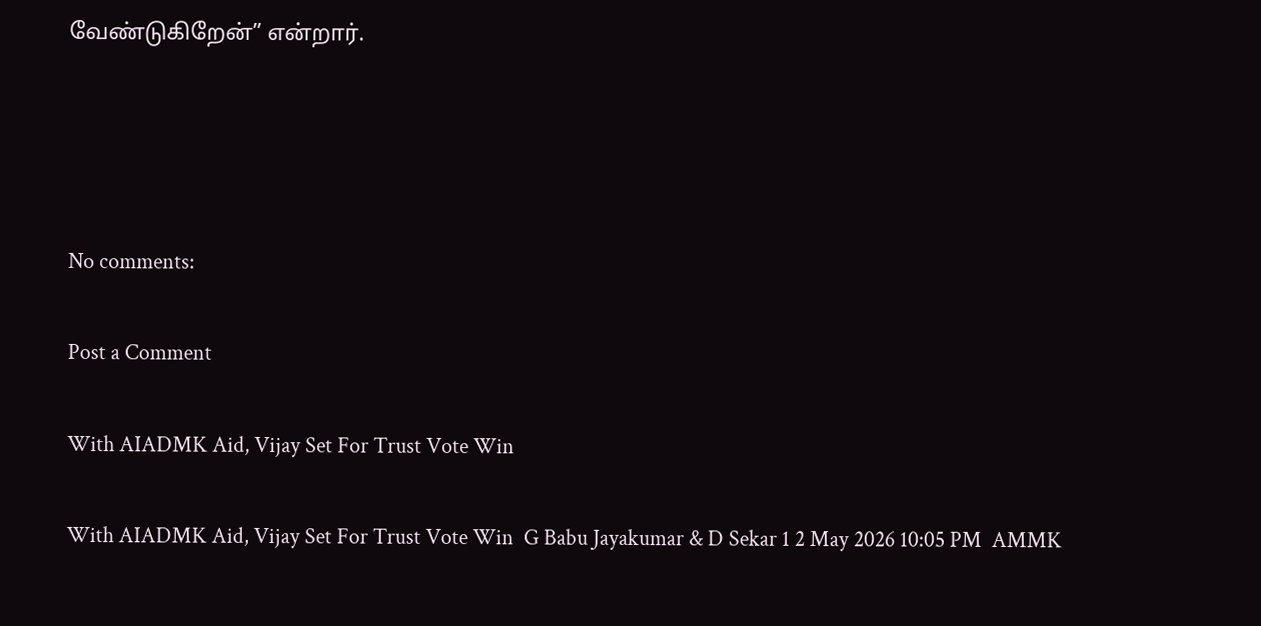வேண்டுகிறேன்” என்றார்.




No comments:

Post a Comment

With AIADMK Aid, Vijay Set For Trust Vote Win

With AIADMK Aid, Vijay Set For Trust Vote Win  G Babu Jayakumar & D Sekar 1 2 May 2026 10:05 PM  AMMK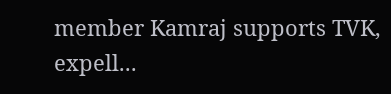member Kamraj supports TVK, expell...